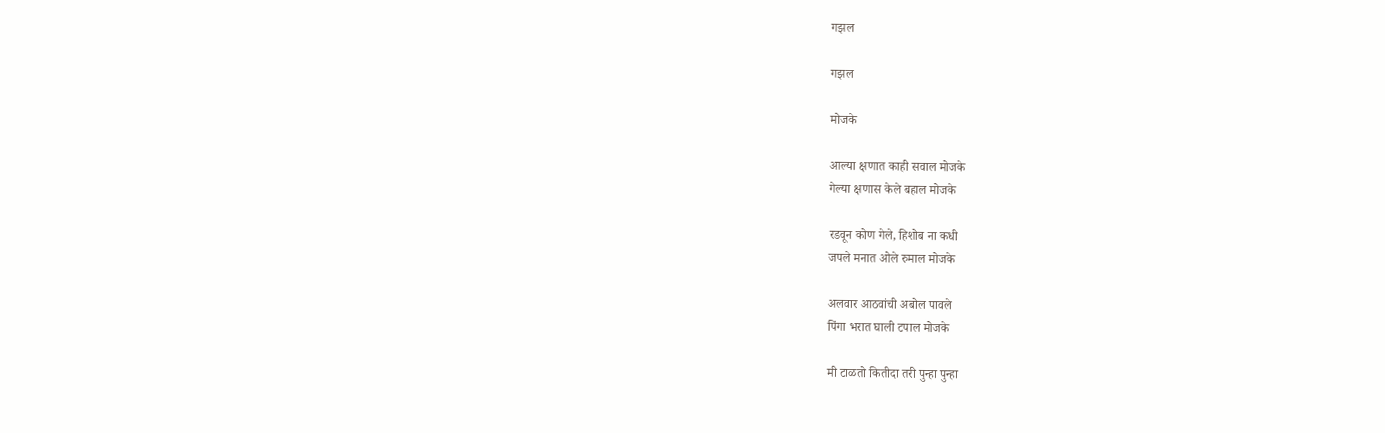गझल

गझल

मोजके

आल्या क्षणात काही सवाल मोजके
गेल्या क्षणास केले बहाल मोजके

रडवून कोण गेले, हिशोब ना कधी
जपले मनात ओले रुमाल मोजके

अलवार आठवांची अबोल पावले
पिंगा भरात घाली टपाल मोजके

मी टाळतो कितीदा तरी पुन्हा पुन्हा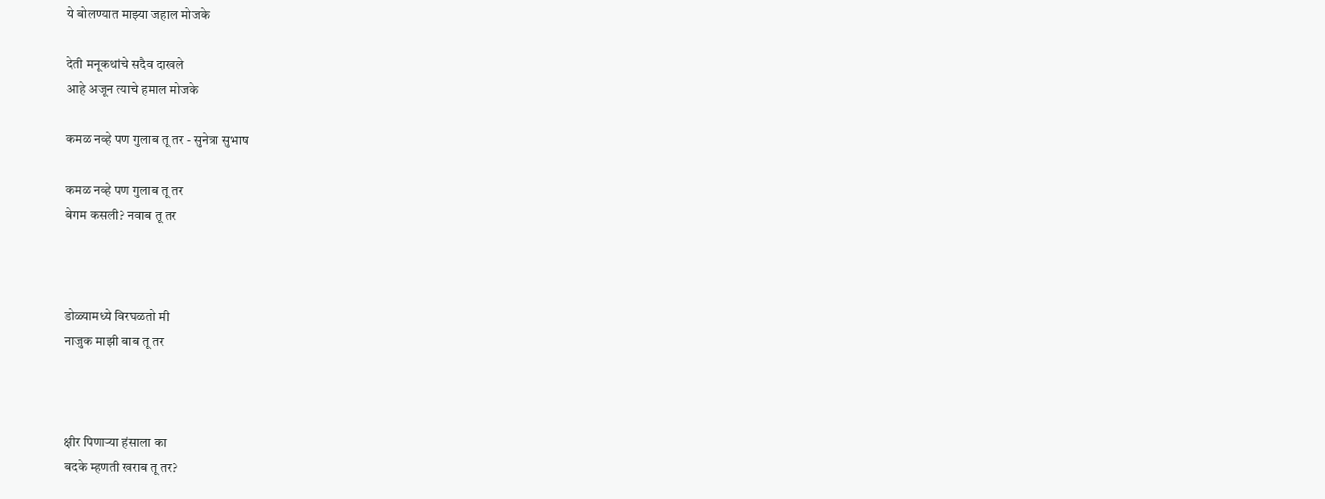ये बोलण्यात माझ्या जहाल मोजके

देती मनूकथांचे सदैव दाखले
आहे अजून त्याचे हमाल मोजके

कमळ नव्हे पण गुलाब तू तर - सुनेत्रा सुभाष

कमळ नव्हे पण गुलाब तू तर
बेगम कसली? नवाब तू तर



डोळ्यामध्ये विरघळतो मी
नाजुक माझी बाब तू तर



क्षीर पिणार्‍या हंसाला का
बदके म्हणती खराब तू तर?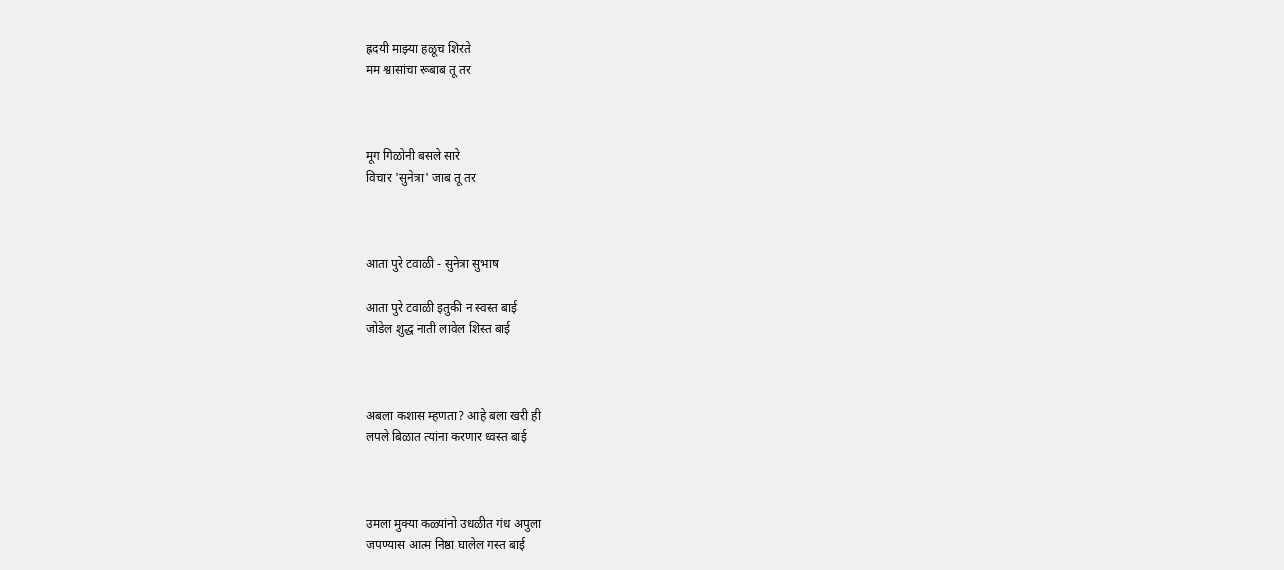ह्रदयी माझ्या हळूच शिरते
मम श्वासांचा रूबाब तू तर



मूग गिळोनी बसले सारे
विचार 'सुनेत्रा' जाब तू तर



आता पुरे टवाळी - सुनेत्रा सुभाष

आता पुरे टवाळी इतुकी न स्वस्त बाई
जोडेल शुद्ध नाती लावेल शिस्त बाई



अबला कशास म्हणता? आहे बला खरी ही
लपले बिळात त्यांना करणार ध्वस्त बाई



उमला मुक्या कळ्यांनो उधळीत गंध अपुला
जपण्यास आत्म निष्ठा घालेल गस्त बाई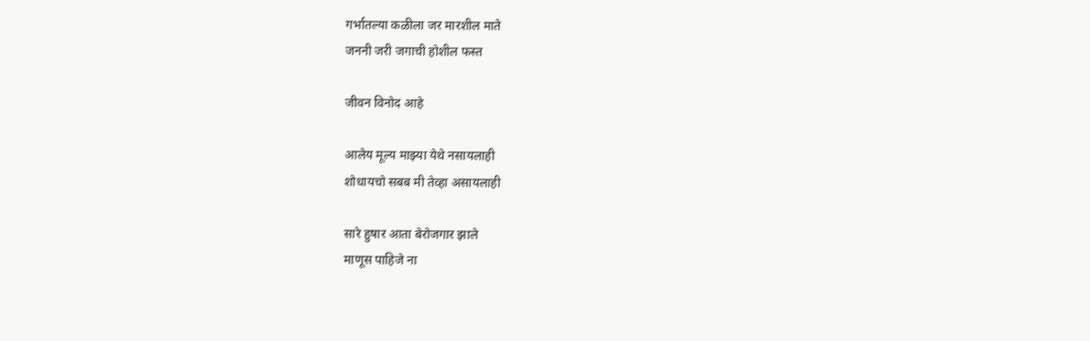गर्भातल्या कळीला जर मारशील माते
जननी जरी जगाची होशील फस्त

जीवन विनोद आहे

आलेय मूल्य माझ्या येथे नसायलाही
शोधायचो सबब मी तेव्हा असायलाही

सारे हुषार आता बेरोजगार झाले
माणूस पाहिजे ना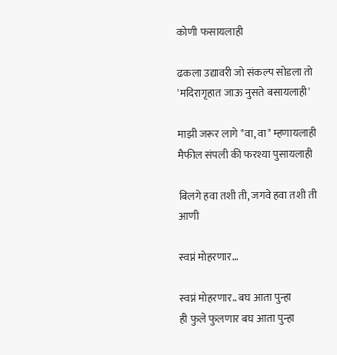कोणी फसायलाही

ढकला उद्यावरी जो संकल्प सोडला तो
'मदिरागृहात जाऊ नुसते बसायलाही'

माझी जरूर लागे "वा, वा" म्हणायलाही
मैफील संपली की फरश्या पुसायलाही

बिलगे हवा तशी ती, जगवे हवा तशी ती
आणी

स्वप्नं मोहरणार...

स्वप्नं मोहरणार.. बघ आता पुन्हा
ही फुले फुलणार बघ आता पुन्हा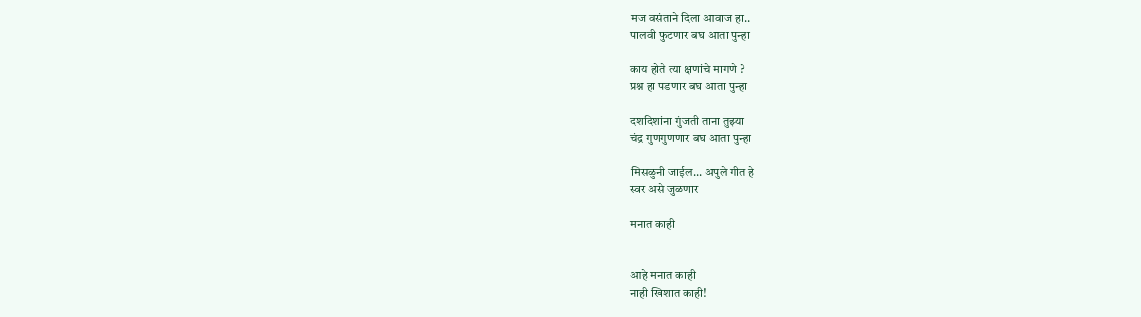मज वसंताने दिला आवाज हा..
पालवी फुटणार बघ आता पुन्हा

काय होते त्या क्षणांचे मागणे ?
प्रश्न हा पडणार बघ आता पुन्हा

दशदिशांना गुंजती ताना तुझ्या
चंद्र गुणगुणणार बघ आता पुन्हा

मिसळुनी जाईल... अपुले गीत हे
स्वर असे जुळणार

मनात काही


आहे मनात काही
नाही खिशात काही!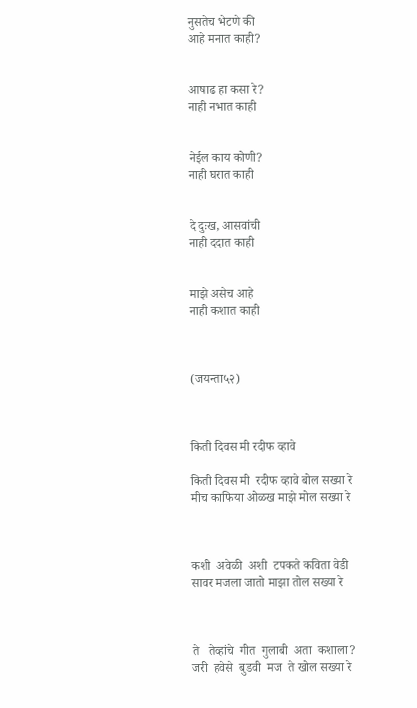नुसतेच भेटणे की
आहे मनात काही?


आषाढ हा कसा रे?
नाही नभात काही


नेईल काय कोणी?
नाही घरात काही


दे दुःख, आसवांची
नाही ददात काही


माझे असेच आहे
नाही कशात काही



(जयन्ता५२)



किती दिवस मी रदीफ व्हावे

किती दिवस मी  रदीफ व्हावे बोल सख्या रे
मीच काफिया ओळख माझे मोल सख्या रे



कशी  अवेळी  अशी  टपकते कविता वेडी
सावर मजला जातो माझा तोल सख्या रे



ते   तेव्हांचे  गीत  गुलाबी  अता  कशाला?
जरी  हवेसे  बुडवी  मज  ते खोल सख्या रे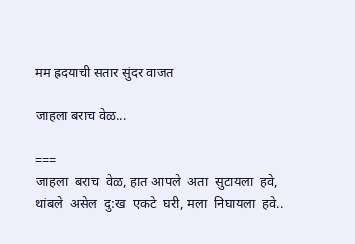मम ह्रदयाची सतार सुंदर वाजत

जाहला बराच वेळ...

===
जाहला  बराच  वेळ, हात आपले  अता  सुटायला  हवे,
थांबले  असेल  दु:ख  एकटे  घरी, मला  निघायला  हवे..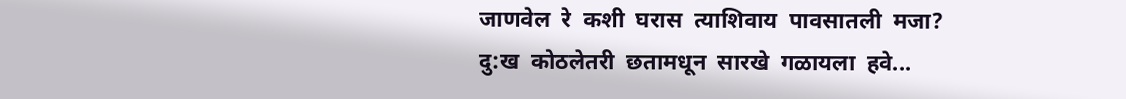जाणवेल  रे  कशी  घरास  त्याशिवाय  पावसातली  मजा?
दु:ख  कोठलेतरी  छतामधून  सारखे  गळायला  हवे...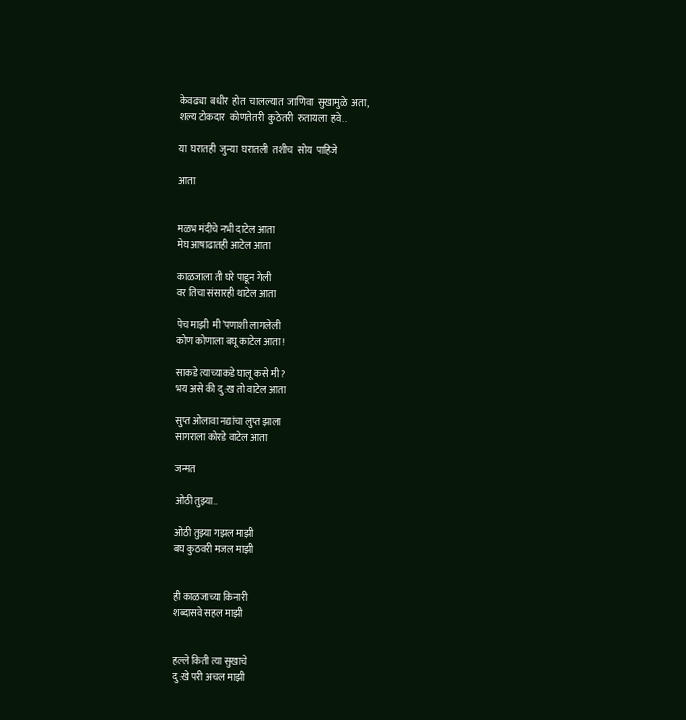केवढ्या  बधीर  होत  चालल्यात  जाणिवा  सुखामुळे  अता,
शल्य टोकदार  कोणतेतरी  कुठेतरी  रुतायला  हवे..

या  घरातही  जुन्या  घरातली  तशीच  सोय  पाहिजे

आता


मळभ मंदीचे नभी दाटेल आता
मेघ आषाढातही आटेल आता

काळजाला ती घरे पाडून गेली
वर तिचा संसारही थाटेल आता

पेच माझी  मी’पणाशी लागलेली
कोण कोणाला बघू काटेल आता!

साकडे त्याच्याकडे घालू कसे मी?
भय असे की दु:ख तो वाटेल आता

सुप्त ओलावा नद्यांचा लुप्त झाला
सागराला कोरडे वाटेल आता

जन्मत

ओठी तुझ्या..

ओठी तुझ्या गझल माझी
बघ कुठवरी मजल माझी


ही काळजाच्या किनारी
शब्दासवे सहल माझी


हल्ले किती त्या सुखाचे
दु:खे परी अचल माझी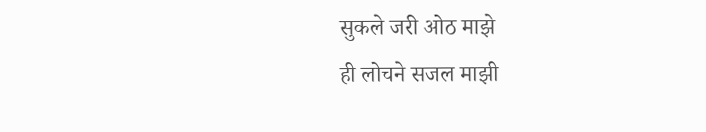सुकले जरी ओठ माझे
ही लोचने सजल माझी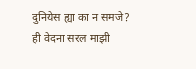दुनियेस ह्या का न समजे?
ही वेदना सरल माझी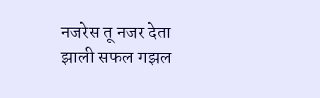नजरेस तू नजर देता
झाली सफल गझल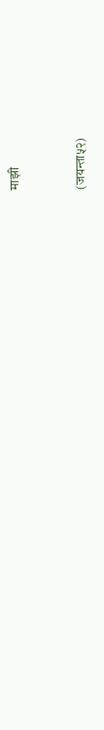माझी


(जयन्ता५२)